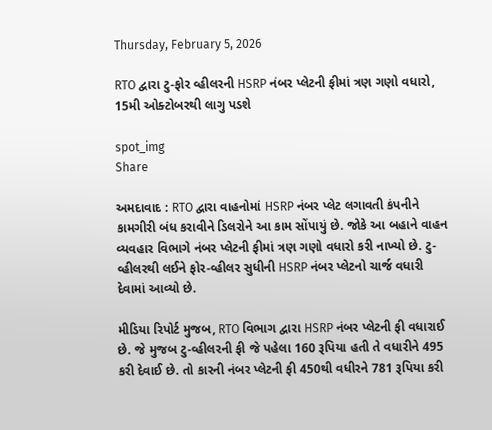Thursday, February 5, 2026

RTO દ્વારા ટુ-ફોર વ્હીલરની HSRP નંબર પ્લેટની ફીમાં ત્રણ ગણો વધારો, 15મી ઓક્ટોબરથી લાગુ પડશે

spot_img
Share

અમદાવાદ : RTO દ્વારા વાહનોમાં HSRP નંબર પ્લેટ લગાવતી કંપનીને કામગીરી બંધ કરાવીને ડિલરોને આ કામ સોંપાયું છે. જોકે આ બહાને વાહન વ્યવહાર વિભાગે નંબર પ્લેટની ફીમાં ત્રણ ગણો વધારો કરી નાખ્યો છે. ટુ-વ્હીલરથી લઈને ફોર-વ્હીલર સુધીની HSRP નંબર પ્લેટનો ચાર્જ વધારી દેવામાં આવ્યો છે.

મીડિયા રિપોર્ટ મુજબ, RTO વિભાગ દ્વારા HSRP નંબર પ્લેટની ફી વધારાઈ છે. જે મુજબ ટુ-વ્હીલરની ફી જે પહેલા 160 રૂપિયા હતી તે વધારીને 495 કરી દેવાઈ છે. તો કારની નંબર પ્લેટની ફી 450થી વધીરને 781 રૂપિયા કરી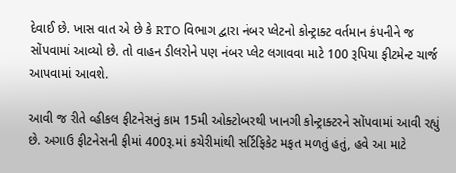દેવાઈ છે. ખાસ વાત એ છે કે RTO વિભાગ દ્વારા નંબર પ્લેટનો કોન્ટ્રાક્ટ વર્તમાન કંપનીને જ સોંપવામાં આવ્યો છે. તો વાહન ડીલરોને પણ નંબર પ્લેટ લગાવવા માટે 100 રૂપિયા ફીટમેન્ટ ચાર્જ આપવામાં આવશે.

આવી જ રીતે વ્હીકલ ફીટનેસનું કામ 15મી ઓક્ટોબરથી ખાનગી કોન્ટ્રાક્ટરને સોંપવામાં આવી રહ્યું છે. અગાઉ ફીટનેસની ફીમાં 400રૂ.માં કચેરીમાંથી સર્ટિફિકેટ મફત મળતું હતું, હવે આ માટે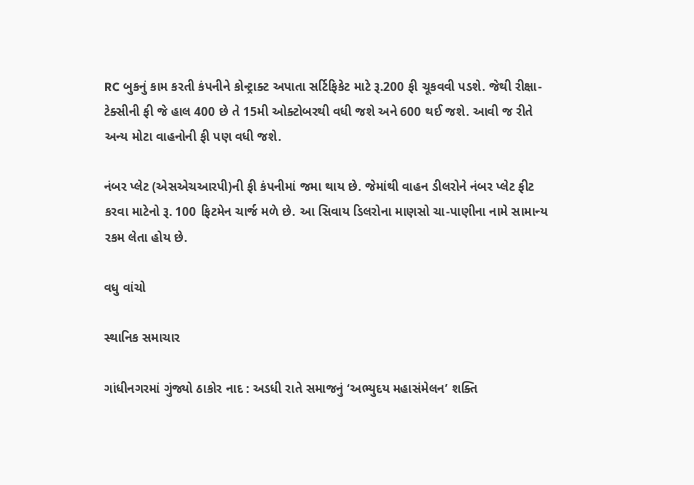RC બુકનું કામ કરતી કંપનીને કોન્ટ્રાક્ટ અપાતા સર્ટિફિકેટ માટે રૂ.200 ફી ચૂકવવી પડશે. જેથી રીક્ષા-ટેક્સીની ફી જે હાલ 400 છે તે 15મી ઓક્ટોબરથી વધી જશે અને 600 થઈ જશે. આવી જ રીતે અન્ય મોટા વાહનોની ફી પણ વધી જશે.

નંબર પ્લેટ (એસએચઆરપી)ની ફી કંપનીમાં જમા થાય છે. જેમાંથી વાહન ડીલરોને નંબર પ્લેટ ફીટ કરવા માટેનો રૂ. 100 ફિટમેન ચાર્જ મળે છે. આ સિવાય ડિલરોના માણસો ચા-પાણીના નામે સામાન્ય રકમ લેતા હોય છે.

વધુ વાંચો

સ્થાનિક સમાચાર

ગાંધીનગરમાં ગુંજ્યો ઠાકોર નાદ : અડધી રાતે સમાજનું ‘અભ્યુદય મહાસંમેલન’ શક્તિ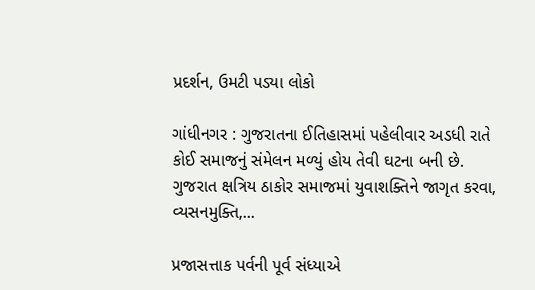પ્રદર્શન, ઉમટી પડ્યા લોકો

ગાંધીનગર : ગુજરાતના ઈતિહાસમાં પહેલીવાર અડધી રાતે કોઈ સમાજનું સંમેલન મળ્યું હોય તેવી ઘટના બની છે. ગુજરાત ક્ષત્રિય ઠાકોર સમાજમાં યુવાશક્તિને જાગૃત કરવા, વ્યસનમુક્તિ,...

પ્રજાસત્તાક પર્વની પૂર્વ સંધ્યાએ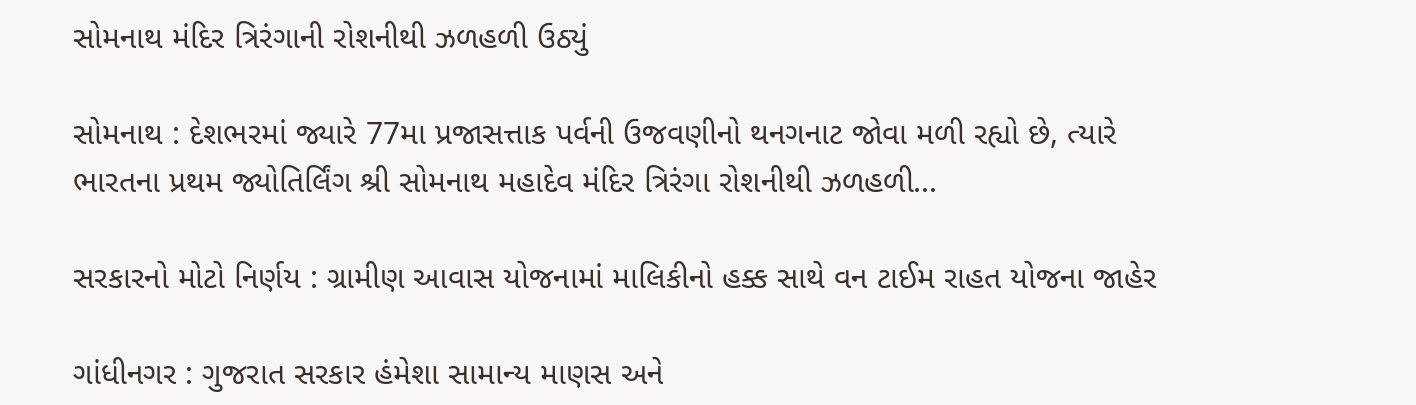સોમનાથ મંદિર ત્રિરંગાની રોશનીથી ઝળહળી ઉઠ્યું

સોમનાથ : દેશભરમાં જ્યારે 77મા પ્રજાસત્તાક પર્વની ઉજવણીનો થનગનાટ જોવા મળી રહ્યો છે, ત્યારે ભારતના પ્રથમ જ્યોતિર્લિંગ શ્રી સોમનાથ મહાદેવ મંદિર ત્રિરંગા રોશનીથી ઝળહળી...

સરકારનો મોટો નિર્ણય : ગ્રામીણ આવાસ યોજનામાં માલિકીનો હક્ક સાથે વન ટાઈમ રાહત યોજના જાહેર

ગાંધીનગર : ગુજરાત સરકાર હંમેશા સામાન્ય માણસ અને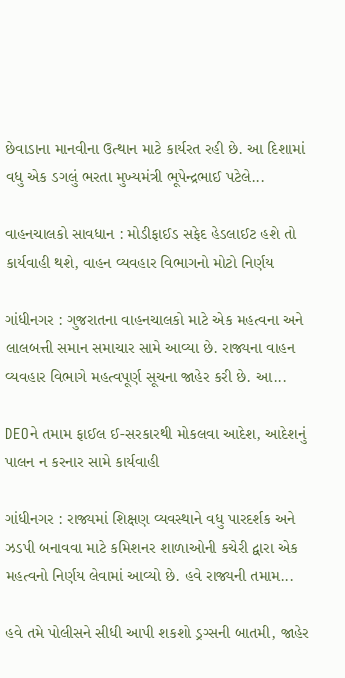છેવાડાના માનવીના ઉત્થાન માટે કાર્યરત રહી છે. આ દિશામાં વધુ એક ડગલું ભરતા મુખ્યમંત્રી ભૂપેન્દ્રભાઈ પટેલે...

વાહનચાલકો સાવધાન : મોડીફાઈડ સફેદ હેડલાઈટ હશે તો કાર્યવાહી થશે, વાહન વ્યવહાર વિભાગનો મોટો નિર્ણય

ગાંધીનગર : ગુજરાતના વાહનચાલકો માટે એક મહત્વના અને લાલબત્તી સમાન સમાચાર સામે આવ્યા છે. રાજ્યના વાહન વ્યવહાર વિભાગે મહત્વપૂર્ણ સૂચના જાહેર કરી છે. આ...

DEOને તમામ ફાઈલ ઈ-સરકારથી મોકલવા આદેશ, આદેશનું પાલન ન કરનાર સામે કાર્યવાહી

ગાંધીનગર : રાજ્યમાં શિક્ષણ વ્યવસ્થાને વધુ પારદર્શક અને ઝડપી બનાવવા માટે કમિશનર શાળાઓની કચેરી દ્વારા એક મહત્વનો નિર્ણય લેવામાં આવ્યો છે. હવે રાજ્યની તમામ...

હવે તમે પોલીસને સીધી આપી શકશો ડ્રગ્સની બાતમી, જાહેર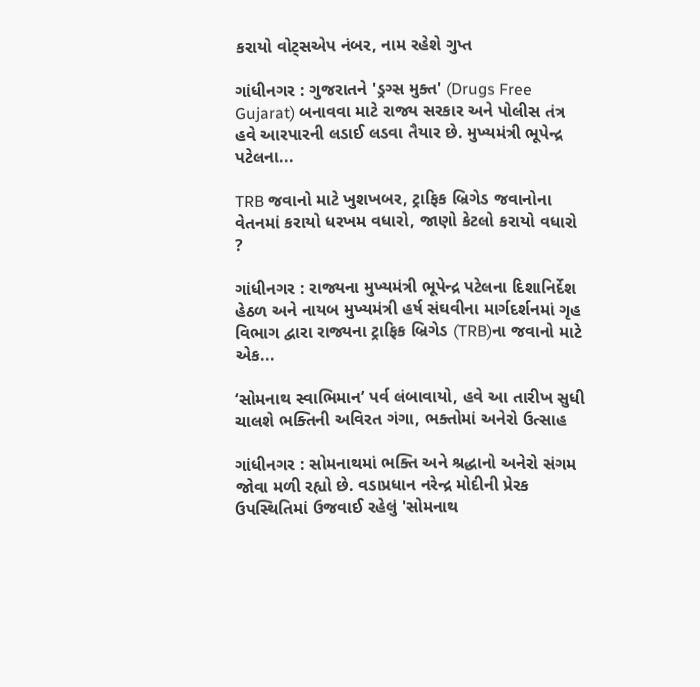કરાયો વોટ્સએપ નંબર, નામ રહેશે ગુપ્ત

ગાંધીનગર : ગુજરાતને 'ડ્રગ્સ મુક્ત' (Drugs Free Gujarat) બનાવવા માટે રાજ્ય સરકાર અને પોલીસ તંત્ર હવે આરપારની લડાઈ લડવા તૈયાર છે. મુખ્યમંત્રી ભૂપેન્દ્ર પટેલના...

TRB જવાનો માટે ખુશખબર, ટ્રાફિક બ્રિગેડ જવાનોના વેતનમાં કરાયો ધરખમ વધારો, જાણો કેટલો કરાયો વધારો ?

ગાંધીનગર : રાજ્યના મુખ્યમંત્રી ભૂપેન્દ્ર પટેલના દિશાનિર્દેશ હેઠળ અને નાયબ મુખ્યમંત્રી હર્ષ સંઘવીના માર્ગદર્શનમાં ગૃહ વિભાગ દ્વારા રાજ્યના ટ્રાફિક બ્રિગેડ (TRB)ના જવાનો માટે એક...

‘સોમનાથ સ્વાભિમાન’ પર્વ લંબાવાયો, હવે આ તારીખ સુધી ચાલશે ભક્તિની અવિરત ગંગા, ભક્તોમાં અનેરો ઉત્સાહ

ગાંધીનગર : સોમનાથમાં ભક્તિ અને શ્રદ્ધાનો અનેરો સંગમ જોવા મળી રહ્યો છે. વડાપ્રધાન નરેન્દ્ર મોદીની પ્રેરક ઉપસ્થિતિમાં ઉજવાઈ રહેલું 'સોમનાથ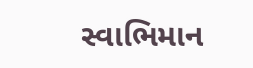સ્વાભિમાન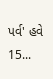પર્વ' હવે 15...